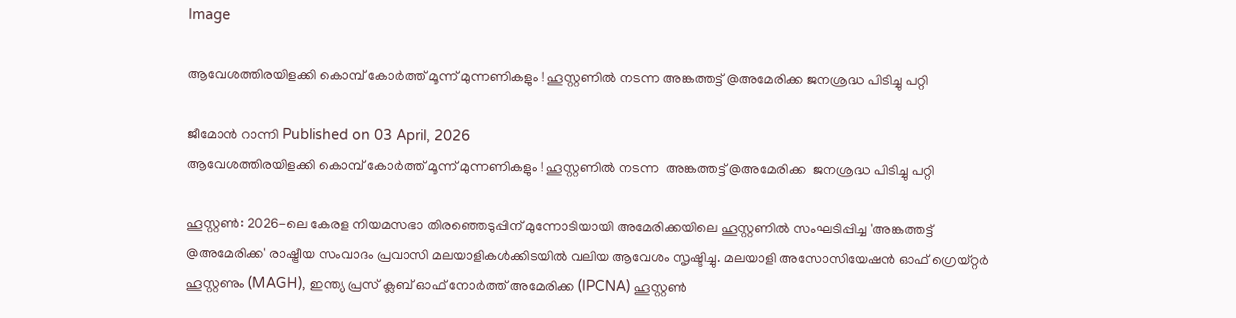Image

ആവേശത്തിരയിളക്കി കൊമ്പ് കോർത്ത് മൂന്ന് മുന്നണികളും ! ഹൂസ്റ്റണിൽ നടന്ന അങ്കത്തട്ട് @അമേരിക്ക ജനശ്രദ്ധ പിടിച്ചു പറ്റി

ജീമോൻ റാന്നി Published on 03 April, 2026
ആവേശത്തിരയിളക്കി കൊമ്പ് കോർത്ത് മൂന്ന് മുന്നണികളും ! ഹൂസ്റ്റണിൽ നടന്ന  അങ്കത്തട്ട് @അമേരിക്ക  ജനശ്രദ്ധ പിടിച്ചു പറ്റി

ഹൂസ്റ്റൺ: 2026-ലെ കേരള നിയമസഭാ തിരഞ്ഞെടുപ്പിന് മുന്നോടിയായി അമേരിക്കയിലെ ഹൂസ്റ്റണിൽ സംഘടിപ്പിച്ച 'അങ്കത്തട്ട് @അമേരിക്ക' രാഷ്ട്രീയ സംവാദം പ്രവാസി മലയാളികൾക്കിടയിൽ വലിയ ആവേശം സൃഷ്ടിച്ചു. മലയാളി അസോസിയേഷൻ ഓഫ് ഗ്രെയ്റ്റർ ഹൂസ്റ്റണും (MAGH), ഇന്ത്യ പ്രസ് ക്ലബ് ഓഫ് നോർത്ത് അമേരിക്ക (IPCNA) ഹൂസ്റ്റൺ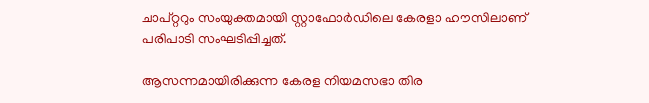ചാപ്റ്ററും സംയുക്തമായി സ്റ്റാഫോർഡിലെ കേരളാ ഹൗസിലാണ് പരിപാടി സംഘടിപ്പിച്ചത്.

ആസന്നമായിരിക്കുന്ന കേരള നിയമസഭാ തിര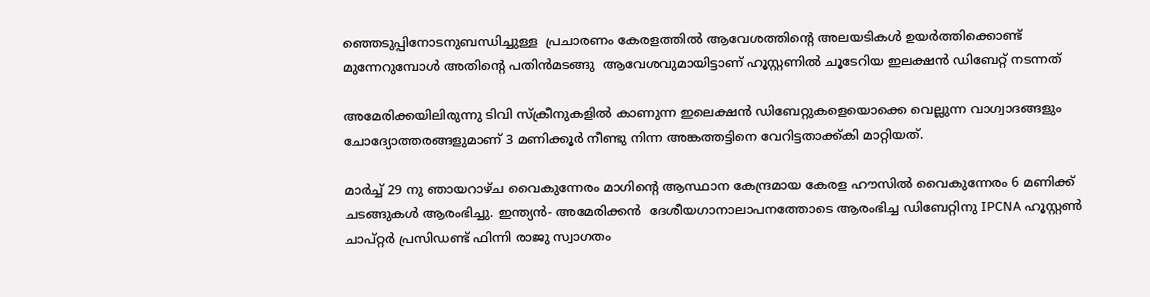ഞ്ഞെടുപ്പിനോടനുബന്ധിച്ചുള്ള  പ്രചാരണം കേരളത്തിൽ ആവേശത്തിന്റെ അലയടികൾ ഉയർത്തിക്കൊണ്ട് മുന്നേറുമ്പോൾ അതിന്റെ പതിൻമടങ്ങു ‌ ആവേശവുമായിട്ടാണ് ഹൂസ്റ്റണിൽ ചൂടേറിയ ഇലക്ഷൻ ഡിബേറ്റ് നടന്നത്

അമേരിക്കയിലിരുന്നു ടിവി സ്‌ക്രീനുകളിൽ കാണുന്ന ഇലെക്ഷൻ ഡിബേറ്റുകളെയൊക്കെ വെല്ലുന്ന വാഗ്വാദങ്ങളും ചോദ്യോത്തരങ്ങളുമാണ് 3 മണിക്കൂർ നീണ്ടു നിന്ന അങ്കത്തട്ടിനെ വേറിട്ടതാക്ക്കി മാറ്റിയത്.

മാർച്ച് 29 നു ഞായറാഴ്ച വൈകുന്നേരം മാഗിന്റെ ആസ്ഥാന കേന്ദ്രമായ കേരള ഹൗസിൽ വൈകുന്നേരം 6 മണിക്ക് ചടങ്ങുകൾ ആരംഭിച്ചു. ഇന്ത്യൻ- അമേരിക്കൻ  ദേശീയഗാനാലാപനത്തോടെ ആരംഭിച്ച ഡിബേറ്റിനു IPCNA ഹൂസ്റ്റൺ ചാപ്റ്റർ പ്രസിഡണ്ട് ഫിന്നി രാജു സ്വാഗതം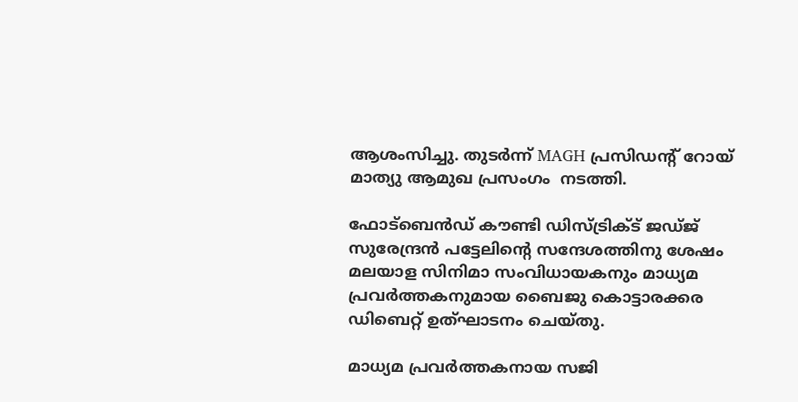ആശംസിച്ചു. തുടർന്ന് MAGH പ്രസിഡന്റ് റോയ് മാത്യു ആമുഖ പ്രസംഗം  നടത്തി.

ഫോട്ബെൻഡ് കൗണ്ടി ഡിസ്ട്രിക്ട് ജഡ്ജ് സുരേന്ദ്രൻ പട്ടേലിന്റെ സന്ദേശത്തിനു ശേഷം മലയാള സിനിമാ സംവിധായകനും മാധ്യമ പ്രവർത്തകനുമായ ബൈജു കൊട്ടാരക്കര ഡിബെറ്റ് ഉത്ഘാടനം ചെയ്തു.

മാധ്യമ പ്രവർത്തകനായ സജി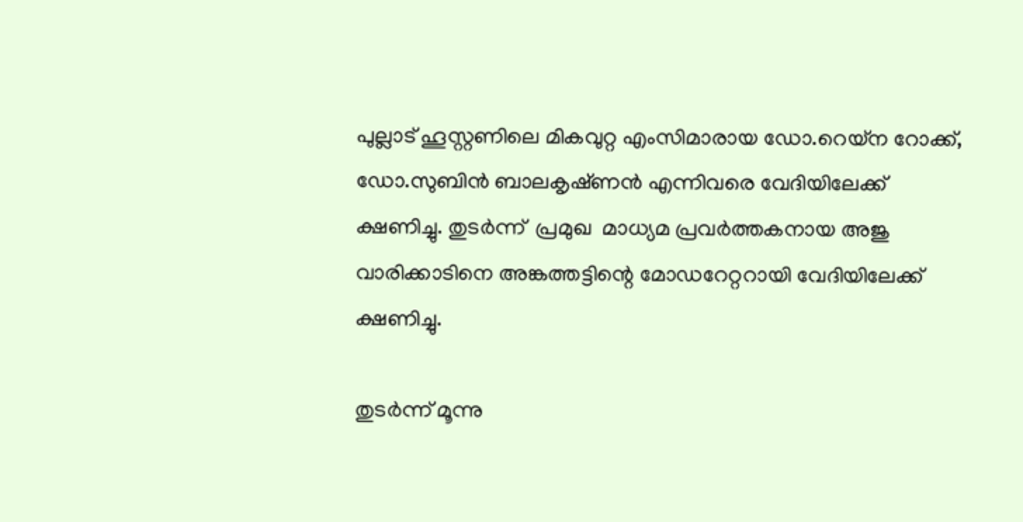പുല്ലാട് ഹൂസ്റ്റണിലെ മികവുറ്റ എംസിമാരായ ഡോ.റെയ്‌ന റോക്ക്, ഡോ.സുബിൻ ബാലകൃഷ്‌ണൻ എന്നിവരെ വേദിയിലേക്ക് ക്ഷണിച്ചു. തുടർന്ന്  പ്രമുഖ  മാധ്യമ പ്രവർത്തകനായ അജു വാരിക്കാടിനെ അങ്കത്തട്ടിന്റെ മോഡറേറ്ററായി വേദിയിലേക്ക് ക്ഷണിച്ചു.

തുടർന്ന് മൂന്നു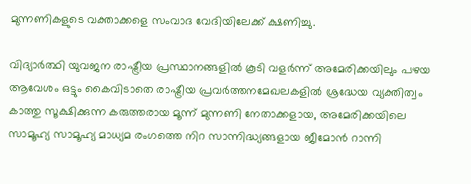മുന്നണികളുടെ വക്താക്കളെ സംവാദ വേദിയിലേക്ക് ക്ഷണിച്ചു.

വിദ്യാർത്ഥി യുവജന രാഷ്ട്രീയ പ്രസ്ഥാനങ്ങളിൽ കൂടി വളർന്ന് അമേരിക്കയിലും പഴയ ആവേശം ഒട്ടും കൈവിടാതെ രാഷ്ട്രീയ പ്രവർത്തനമേഖലകളിൽ ശ്രദ്ധേയ വ്യക്തിത്വം കാത്തു സൂക്ഷിക്കുന്ന കരുത്തരായ മൂന്ന് മുന്നണി നേതാക്കളായ, അമേരിക്കയിലെ സാമൂഹ്യ സാമൂഹ്യ മാധ്യമ രംഗത്തെ നിറ സാന്നിദ്ധ്യങ്ങളായ ജീമോൻ റാന്നി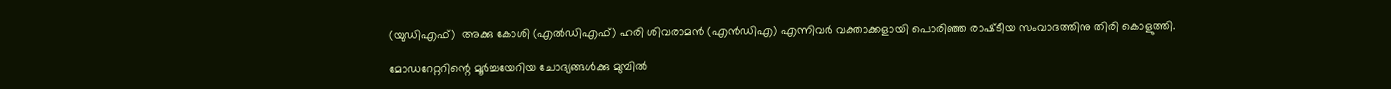(യുഡിഎഫ്)  അക്കു കോശി (എൽഡിഎഫ്) ഹരി ശിവരാമൻ (എൻഡിഎ) എന്നിവർ വക്താക്കളായി പൊരിഞ്ഞ രാഷ്‌ടീയ സംവാദത്തിനു തിരി കൊളുത്തി.

മോഡറേറ്ററിന്റെ മൂർച്ചയേറിയ ചോദ്യങ്ങൾക്കു മുമ്പിൽ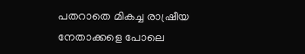പതറാതെ മികച്ച രാഷ്രീയ നേതാക്കളെ പോലെ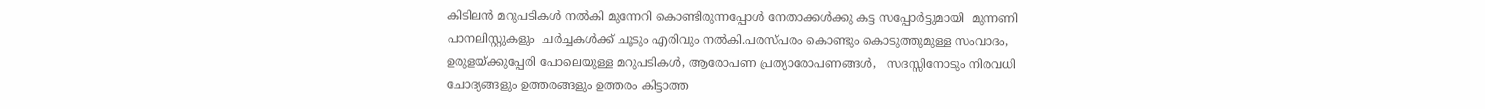കിടിലൻ മറുപടികൾ നൽകി മുന്നേറി കൊണ്ടിരുന്നപ്പോൾ നേതാക്കൾക്കു കട്ട സപ്പോർട്ടുമായി  മുന്നണി പാനലിസ്റ്റുകളും  ചർച്ചകൾക്ക് ചൂടും എരിവും നൽകി.പരസ്പരം കൊണ്ടും കൊടുത്തുമുള്ള സംവാദം, ഉരുളയ്ക്കുപ്പേരി പോലെയുള്ള മറുപടികൾ, ആരോപണ പ്രത്യാരോപണങ്ങൾ,   സദസ്സിനോടും നിരവധി ചോദ്യങ്ങളും ഉത്തരങ്ങളും ഉത്തരം കിട്ടാത്ത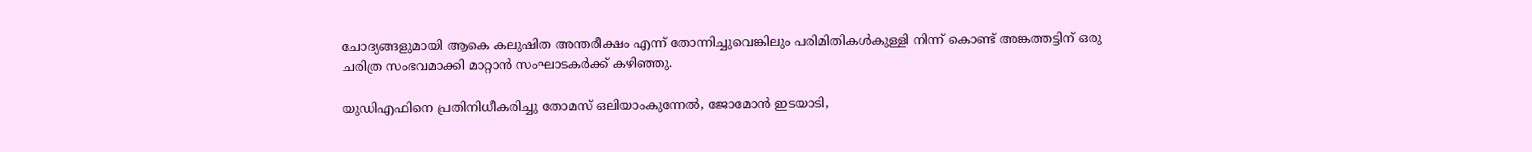ചോദ്യങ്ങളുമായി ആകെ കലുഷിത അന്തരീക്ഷം എന്ന് തോന്നിച്ചുവെങ്കിലും പരിമിതികൾകുള്ളി നിന്ന് കൊണ്ട് അങ്കത്തട്ടിന് ഒരു ചരിത്ര സംഭവമാക്കി മാറ്റാൻ സംഘാടകർക്ക്‌ കഴിഞ്ഞു.

യുഡിഎഫിനെ പ്രതിനിധീകരിച്ചു തോമസ് ഒലിയാംകുന്നേൽ, ജോമോൻ ഇടയാടി,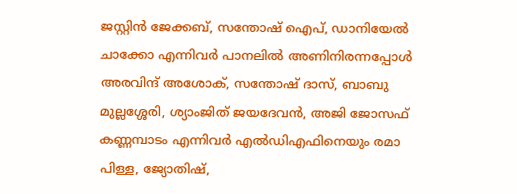ജസ്റ്റിൻ ജേക്കബ്, സന്തോഷ് ഐപ്, ഡാനിയേൽ ചാക്കോ എന്നിവർ പാനലിൽ അണിനിരന്നപ്പോൾ അരവിന്ദ് അശോക്, സന്തോഷ് ദാസ്, ബാബു മുല്ലശ്ശേരി, ശ്യാംജിത് ജയദേവൻ, അജി ജോസഫ് കണ്ണമ്പാടം എന്നിവർ എൽഡിഎഫിനെയും രമാ പിള്ള, ജ്യോതിഷ്,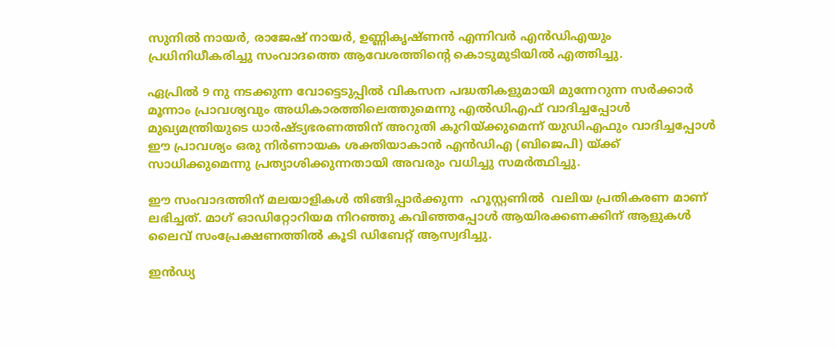സുനിൽ നായർ, രാജേഷ് നായർ, ഉണ്ണികൃഷ്ണൻ എന്നിവർ എൻഡിഎയും പ്രധിനിധീകരിച്ചു സംവാദത്തെ ആവേശത്തിന്റെ കൊടുമുടിയിൽ എത്തിച്ചു.

ഏപ്രിൽ 9 നു നടക്കുന്ന വോട്ടെടുപ്പിൽ വികസന പദ്ധതികളുമായി മുന്നേറുന്ന സർക്കാർ മൂന്നാം പ്രാവശ്യവും അധികാരത്തിലെത്തുമെന്നു എൽഡിഎഫ് വാദിച്ചപ്പോൾ  മുഖ്യമന്ത്രിയുടെ ധാർഷ്ട്യഭരണത്തിന് അറുതി കുറിയ്ക്കുമെന്ന് യുഡിഎഫും വാദിച്ചപ്പോൾ ഈ പ്രാവശ്യം ഒരു നിർണായക ശക്തിയാകാൻ എൻഡിഎ (ബിജെപി) യ്ക്ക് സാധിക്കുമെന്നു പ്രത്യാശിക്കുന്നതായി അവരും വധിച്ചു സമർത്ഥിച്ചു.

ഈ സംവാദത്തിന് മലയാളികൾ തിങ്ങിപ്പാർക്കുന്ന  ഹൂസ്റ്റണിൽ  വലിയ പ്രതികരണ മാണ് ലഭിച്ചത്. മാഗ് ഓഡിറ്റോറിയമ നിറഞ്ഞു കവിഞ്ഞപ്പോൾ ആയിരക്കണക്കിന് ആളുകൾ ലൈവ് സംപ്രേക്ഷണത്തിൽ കൂടി ഡിബേറ്റ് ആസ്വദിച്ചു.

ഇൻഡ്യ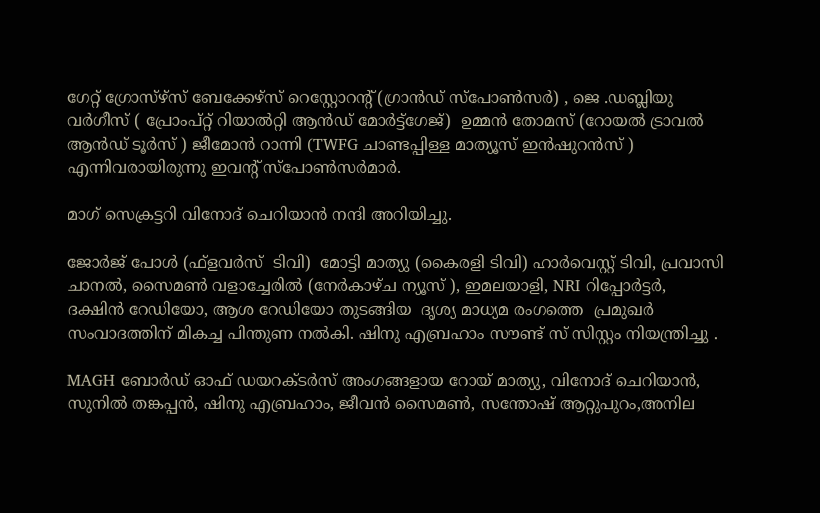ഗേറ്റ് ഗ്രോസ്‌ഴ്‌സ്‌ ബേക്കേഴ്‌സ് റെസ്റ്റോറന്റ് (ഗ്രാൻഡ് സ്പോൺസർ) , ജെ .ഡബ്ലിയു വർഗീസ് ( പ്രോംപ്റ്റ് റിയാൽറ്റി ആൻഡ് മോർട്ട്ഗേജ്)  ഉമ്മൻ തോമസ് (റോയൽ ട്രാവൽ ആൻഡ് ടൂർസ് ) ജീമോൻ റാന്നി (TWFG ചാണ്ടപ്പിള്ള മാത്യൂസ് ഇൻഷുറൻസ് ) എന്നിവരായിരുന്നു ഇവന്റ് സ്‌പോൺസർമാർ.

മാഗ്‌ സെക്രട്ടറി വിനോദ് ചെറിയാൻ നന്ദി അറിയിച്ചു.

ജോർജ്‌ പോൾ (ഫ്ളവർസ്  ടിവി)  മോട്ടി മാത്യു (കൈരളി ടിവി) ഹാർവെസ്റ്റ് ടിവി, പ്രവാസി ചാനൽ, സൈമൺ വളാച്ചേരിൽ (നേർകാഴ്ച ന്യൂസ് ), ഇമലയാളി, NRI റിപ്പോർട്ടർ, ദക്ഷിൻ റേഡിയോ, ആശ റേഡിയോ തുടങ്ങിയ  ദൃശ്യ മാധ്യമ രംഗത്തെ  പ്രമുഖർ സംവാദത്തിന് മികച്ച പിന്തുണ നൽകി. ഷിനു എബ്രഹാം സൗണ്ട് സ് സിസ്റ്റം നിയന്ത്രിച്ചു .

MAGH ബോർഡ് ഓഫ് ഡയറക്ടർസ് അംഗങ്ങളായ റോയ് മാത്യു, വിനോദ് ചെറിയാൻ, സുനിൽ തങ്കപ്പൻ, ഷിനു എബ്രഹാം, ജീവൻ സൈമൺ, സന്തോഷ് ആറ്റുപുറം,അനില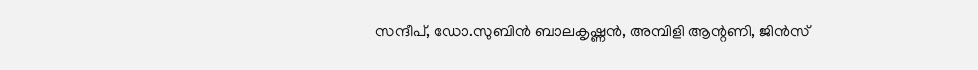സന്ദീപ്, ഡോ.സുബിൻ ബാലകൃഷ്ണൻ, അമ്പിളി ആന്റണി, ജിൻസ്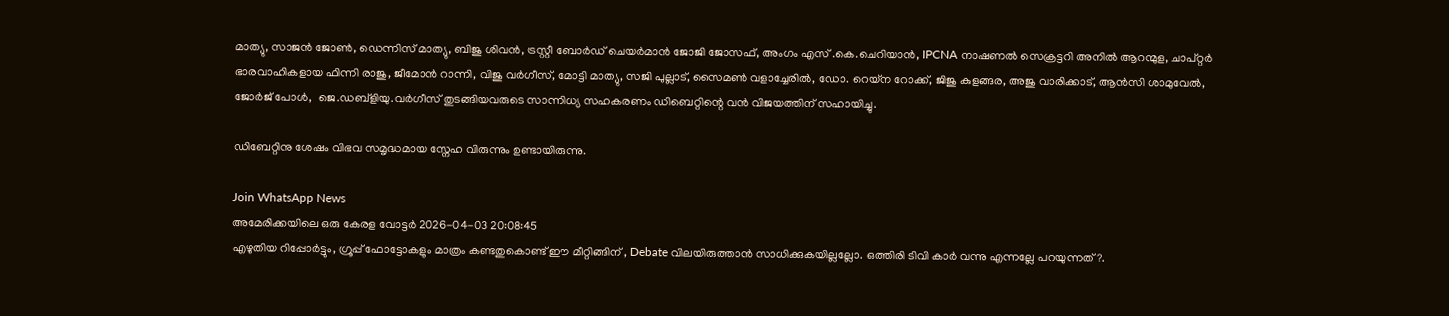മാത്യു, സാജൻ ജോൺ, ഡെന്നിസ് മാത്യു, ബിജു ശിവൻ, ട്രസ്റ്റീ ബോർഡ് ചെയർമാൻ ജോജി ജോസഫ്, അംഗം എസ് .കെ.ചെറിയാൻ, IPCNA നാഷണൽ സെക്രട്ടറി അനിൽ ആറന്മുള, ചാപ്റ്റർ ഭാരവാഹികളായ ഫിന്നി രാജു, ജീമോൻ റാന്നി, വിജു വർഗീസ്, മോട്ടി മാത്യു, സജി പുല്ലാട്, സൈമൺ വളാച്ചേരിൽ, ഡോ. റെയ്‌ന റോക്ക്, ജിജു കുളങ്ങര, അജു വാരിക്കാട്, ആൻസി ശാമുവേൽ, ജോർജ്‌ പോൾ,  ജെ.ഡബ്ളിയു.വർഗീസ് തുടങ്ങിയവരുടെ സാന്നിധ്യ സഹകരണം ഡിബെറ്റിന്റെ വൻ വിജയത്തിന് സഹായിച്ചു.

ഡിബേറ്റിനു ശേഷം വിഭവ സമൃദ്ധമായ സ്നേഹ വിരുന്നും ഉണ്ടായിരുന്നു.

Join WhatsApp News
അമേരിക്കയിലെ ഒരു കേരള വോട്ടർ 2026-04-03 20:08:45
എഴുതിയ റിപ്പോർട്ടും, ഗ്രൂപ്പ് ഫോട്ടോകളും മാത്രം കണ്ടതുകൊണ്ട് ഈ മീറ്റിങ്ങിന് , Debate വിലയിരുത്താൻ സാധിക്കുകയില്ലല്ലോ. ഒത്തിരി ടിവി കാർ വന്നു എന്നല്ലേ പറയുന്നത്?.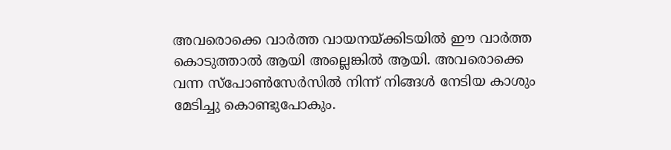അവരൊക്കെ വാർത്ത വായനയ്ക്കിടയിൽ ഈ വാർത്ത കൊടുത്താൽ ആയി അല്ലെങ്കിൽ ആയി. അവരൊക്കെ വന്ന സ്പോൺസേർസിൽ നിന്ന് നിങ്ങൾ നേടിയ കാശും മേടിച്ചു കൊണ്ടുപോകും.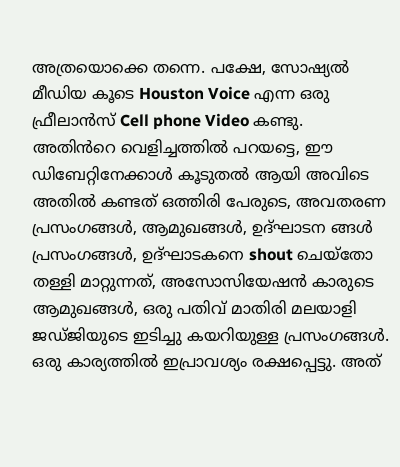അത്രയൊക്കെ തന്നെ. പക്ഷേ, സോഷ്യൽ മീഡിയ കൂടെ Houston Voice എന്ന ഒരു ഫ്രീലാൻസ് Cell phone Video കണ്ടു. അതിൻറെ വെളിച്ചത്തിൽ പറയട്ടെ, ഈ ഡിബേറ്റിനേക്കാൾ കൂടുതൽ ആയി അവിടെ അതിൽ കണ്ടത് ഒത്തിരി പേരുടെ, അവതരണ പ്രസംഗങ്ങൾ, ആമുഖങ്ങൾ, ഉദ്ഘാടന ങ്ങൾ പ്രസംഗങ്ങൾ, ഉദ്ഘാടകനെ shout ചെയ്തോ തള്ളി മാറ്റുന്നത്, അസോസിയേഷൻ കാരുടെ ആമുഖങ്ങൾ, ഒരു പതിവ് മാതിരി മലയാളി ജഡ്ജിയുടെ ഇടിച്ചു കയറിയുള്ള പ്രസംഗങ്ങൾ. ഒരു കാര്യത്തിൽ ഇപ്രാവശ്യം രക്ഷപ്പെട്ടു. അത്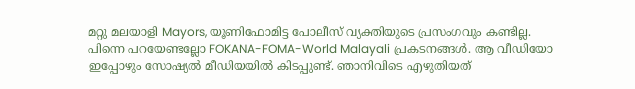മറ്റു മലയാളി Mayors, യൂണിഫോമിട്ട പോലീസ് വ്യക്തിയുടെ പ്രസംഗവും കണ്ടില്ല. പിന്നെ പറയേണ്ടല്ലോ FOKANA-FOMA-World Malayali പ്രകടനങ്ങൾ. ആ വീഡിയോ ഇപ്പോഴും സോഷ്യൽ മീഡിയയിൽ കിടപ്പുണ്ട്. ഞാനിവിടെ എഴുതിയത്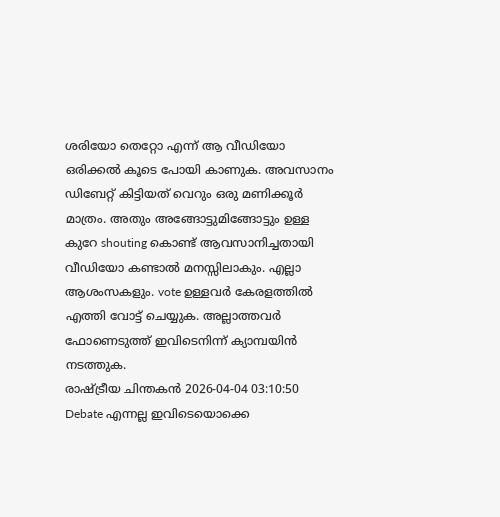ശരിയോ തെറ്റോ എന്ന് ആ വീഡിയോ ഒരിക്കൽ കൂടെ പോയി കാണുക. അവസാനം ഡിബേറ്റ് കിട്ടിയത് വെറും ഒരു മണിക്കൂർ മാത്രം. അതും അങ്ങോട്ടുമിങ്ങോട്ടും ഉള്ള കുറേ shouting കൊണ്ട് ആവസാനിച്ചതായി വീഡിയോ കണ്ടാൽ മനസ്സിലാകും. എല്ലാ ആശംസകളും. vote ഉള്ളവർ കേരളത്തിൽ എത്തി വോട്ട് ചെയ്യുക. അല്ലാത്തവർ ഫോണെടുത്ത് ഇവിടെനിന്ന് ക്യാമ്പയിൻ നടത്തുക.
രാഷ്ട്രീയ ചിന്തകൻ 2026-04-04 03:10:50
Debate എന്നല്ല ഇവിടെയൊക്കെ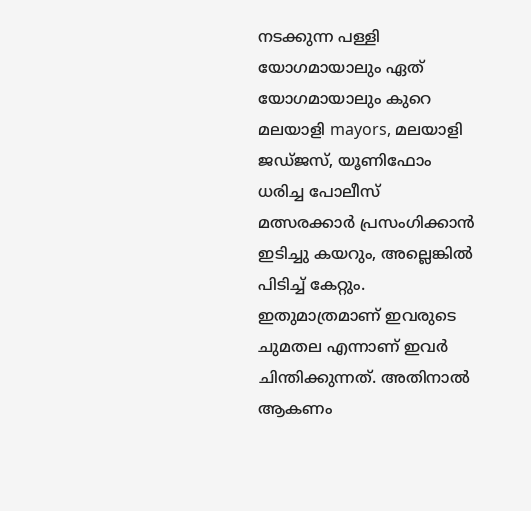നടക്കുന്ന പള്ളി യോഗമായാലും ഏത് യോഗമായാലും കുറെ മലയാളി mayors, മലയാളി ജഡ്ജസ്, യൂണിഫോം ധരിച്ച പോലീസ് മത്സരക്കാർ പ്രസംഗിക്കാൻ ഇടിച്ചു കയറും, അല്ലെങ്കിൽ പിടിച്ച് കേറ്റും. ഇതുമാത്രമാണ് ഇവരുടെ ചുമതല എന്നാണ് ഇവർ ചിന്തിക്കുന്നത്. അതിനാൽ ആകണം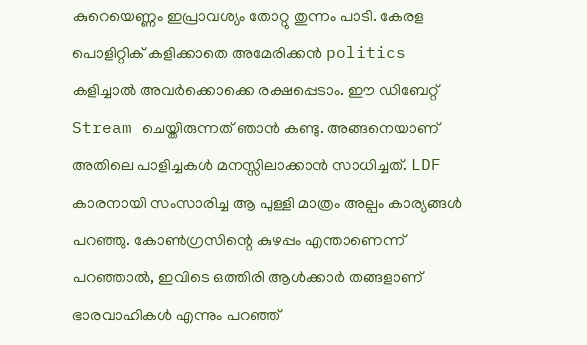കുറെയെണ്ണം ഇപ്രാവശ്യം തോറ്റു തുന്നം പാടി. കേരള പൊളിറ്റിക് കളിക്കാതെ അമേരിക്കൻ politics കളിച്ചാൽ അവർക്കൊക്കെ രക്ഷപ്പെടാം. ഈ ഡിബേറ്റ് Stream ചെയ്തിരുന്നത് ഞാൻ കണ്ടു. അങ്ങനെയാണ് അതിലെ പാളിച്ചകൾ മനസ്സിലാക്കാൻ സാധിച്ചത്. LDF കാരനായി സംസാരിച്ച ആ പുള്ളി മാത്രം അല്പം കാര്യങ്ങൾ പറഞ്ഞു. കോൺഗ്രസിന്റെ കുഴപ്പം എന്താണെന്ന് പറഞ്ഞാൽ, ഇവിടെ ഒത്തിരി ആൾക്കാർ തങ്ങളാണ് ഭാരവാഹികൾ എന്നും പറഞ്ഞ്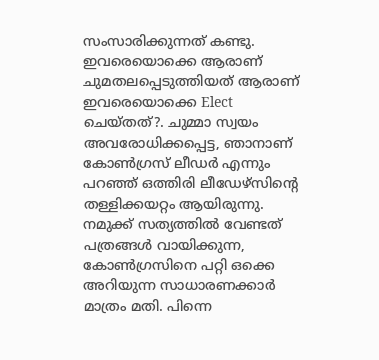സംസാരിക്കുന്നത് കണ്ടു. ഇവരെയൊക്കെ ആരാണ് ചുമതലപ്പെടുത്തിയത് ആരാണ് ഇവരെയൊക്കെ Elect ചെയ്തത്?. ചുമ്മാ സ്വയം അവരോധിക്കപ്പെട്ട, ഞാനാണ് കോൺഗ്രസ് ലീഡർ എന്നും പറഞ്ഞ് ഒത്തിരി ലീഡേഴ്സിന്റെ തള്ളിക്കയറ്റം ആയിരുന്നു. നമുക്ക് സത്യത്തിൽ വേണ്ടത് പത്രങ്ങൾ വായിക്കുന്ന, കോൺഗ്രസിനെ പറ്റി ഒക്കെ അറിയുന്ന സാധാരണക്കാർ മാത്രം മതി. പിന്നെ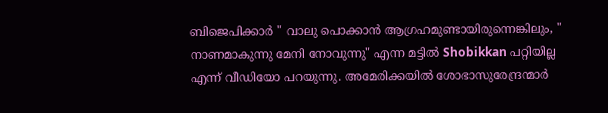ബിജെപിക്കാർ " വാലു പൊക്കാൻ ആഗ്രഹമുണ്ടായിരുന്നെങ്കിലും, " നാണമാകുന്നു മേനി നോവുന്നു" എന്ന മട്ടിൽ Shobikkan പറ്റിയില്ല എന്ന് വീഡിയോ പറയുന്നു. അമേരിക്കയിൽ ശോഭാസുരേന്ദ്രന്മാർ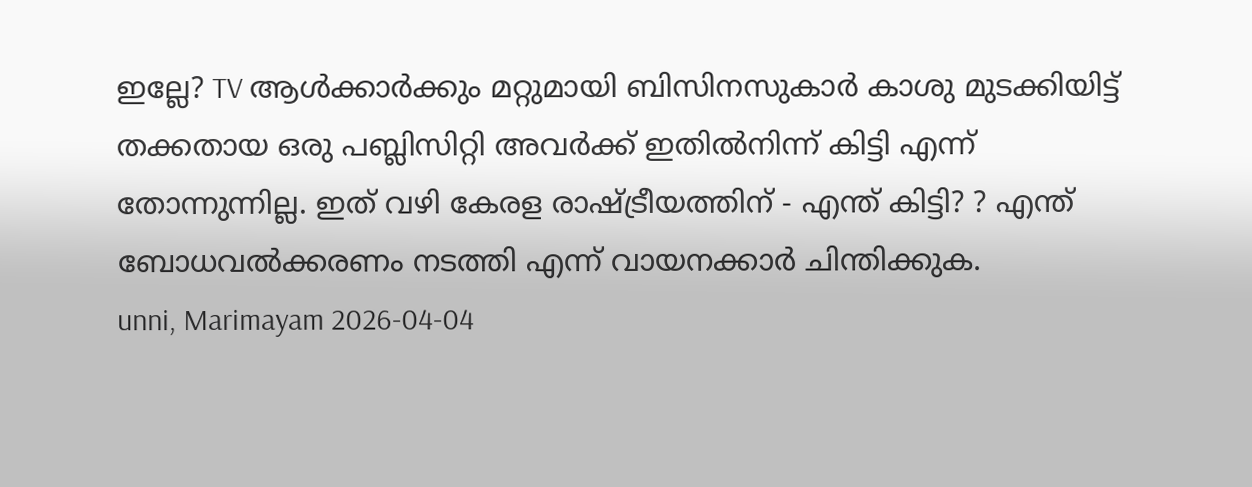ഇല്ലേ? TV ആൾക്കാർക്കും മറ്റുമായി ബിസിനസുകാർ കാശു മുടക്കിയിട്ട് തക്കതായ ഒരു പബ്ലിസിറ്റി അവർക്ക് ഇതിൽനിന്ന് കിട്ടി എന്ന് തോന്നുന്നില്ല. ഇത് വഴി കേരള രാഷ്ട്രീയത്തിന് - എന്ത് കിട്ടി? ? എന്ത് ബോധവൽക്കരണം നടത്തി എന്ന് വായനക്കാർ ചിന്തിക്കുക.
unni, Marimayam 2026-04-04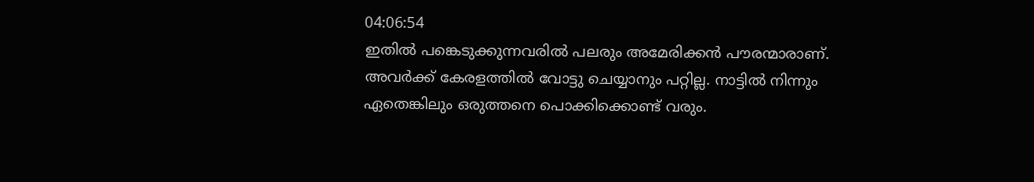04:06:54
ഇതിൽ പങ്കെടുക്കുന്നവരിൽ പലരും അമേരിക്കൻ പൗരന്മാരാണ്. അവർക്ക് കേരളത്തിൽ വോട്ടു ചെയ്യാനും പറ്റില്ല. നാട്ടിൽ നിന്നും ഏതെങ്കിലും ഒരുത്തനെ പൊക്കിക്കൊണ്ട് വരും.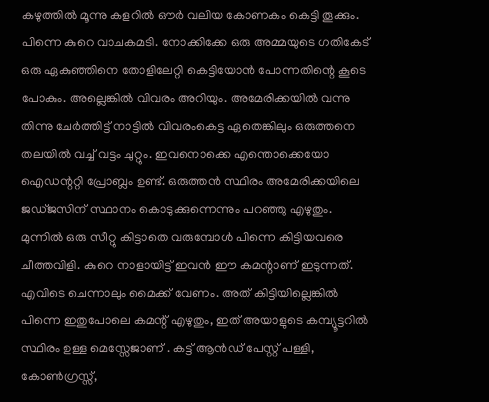കഴുത്തിൽ മൂന്നു കളറിൽ ഔർ വലിയ കോണകം കെട്ടി തൂക്കും. പിന്നെ കുറെ വാചകമടി. നോക്കിക്കേ ഒരു അമ്മയുടെ ഗതികേട് ഒരു ഏകുഞ്ഞിനെ തോളിലേറ്റി കെട്ടിയോൻ പോന്നതിന്റെ കൂടെ പോകും. അല്ലെങ്കിൽ വിവരം അറിയും. അമേരിക്കയിൽ വന്നു തിന്നു ചേർത്തിട്ട് നാട്ടിൽ വിവരംകെട്ട ഏതെങ്കിലും ഒരുത്തനെ തലയിൽ വച്ച് വട്ടം ചുറ്റും. ഇവനൊക്കെ എന്തൊക്കെയോ ഐഡന്ററ്റി പ്രോബ്ലം ഉണ്ട്. ഒരുത്തൻ സ്ഥിരം അമേരിക്കയിലെ ജഡ്ജസിന് സ്ഥാനം കൊടുക്കുന്നെന്നും പറഞ്ഞു എഴുതും. മുന്നിൽ ഒരു സീറ്റു കിട്ടാതെ വരുമ്പോൾ പിന്നെ കിട്ടിയവരെ ചീത്തവിളി. കുറെ നാളായിട്ട് ഇവൻ ഈ കമന്റാണ് ഇടുന്നത്. എവിടെ ചെന്നാലും മൈക്ക് വേണം. അത് കിട്ടിയില്ലെങ്കിൽ പിന്നെ ഇതുപോലെ കമന്റ് എഴുതും, ഇത് അയാളുടെ കമ്പ്യൂട്ടറിൽ സ്ഥിരം ഉള്ള മെസ്സേജാണ് . കട്ട് ആൻഡ് പേസ്റ്റ് പള്ളി, കോൺഗ്രസ്സ്,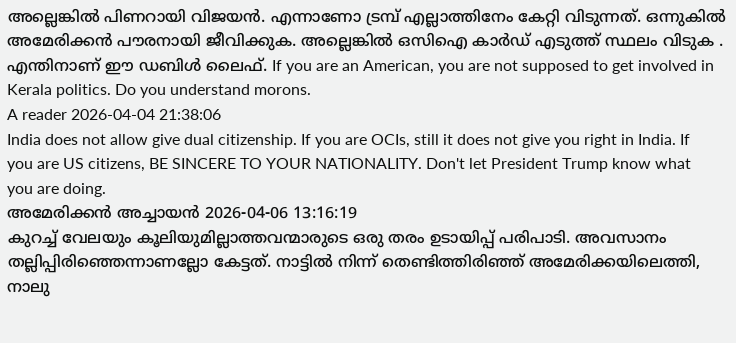അല്ലെങ്കിൽ പിണറായി വിജയൻ. എന്നാണോ ട്രമ്പ് എല്ലാത്തിനേം കേറ്റി വിടുന്നത്. ഒന്നുകിൽ അമേരിക്കൻ പൗരനായി ജീവിക്കുക. അല്ലെങ്കിൽ ഒസിഐ കാർഡ് എടുത്ത് സ്ഥലം വിടുക . എന്തിനാണ് ഈ ഡബിൾ ലൈഫ്. If you are an American, you are not supposed to get involved in Kerala politics. Do you understand morons.
A reader 2026-04-04 21:38:06
India does not allow give dual citizenship. If you are OCIs, still it does not give you right in India. If you are US citizens, BE SINCERE TO YOUR NATIONALITY. Don't let President Trump know what you are doing.
അമേരിക്കൻ അച്ചായൻ 2026-04-06 13:16:19
കുറച്ച് വേലയും കൂലിയുമില്ലാത്തവന്മാരുടെ ഒരു തരം ഉടായിപ്പ് പരിപാടി. അവസാനം തല്ലിപ്പിരിഞ്ഞെന്നാണല്ലോ കേട്ടത്. നാട്ടിൽ നിന്ന് തെണ്ടിത്തിരിഞ്ഞ് അമേരിക്കയിലെത്തി, നാലു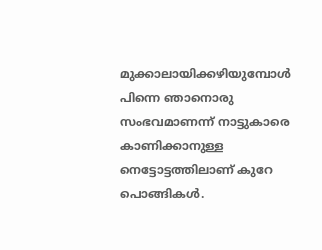മുക്കാലായിക്കഴിയുമ്പോൾ പിന്നെ ഞാനൊരു സംഭവമാണന്ന് നാട്ടുകാരെ കാണിക്കാനുള്ള നെട്ടോട്ടത്തിലാണ് കുറേ പൊങ്ങികൾ.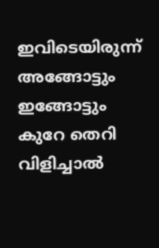ഇവിടെയിരുന്ന് അങ്ങോട്ടും ഇങ്ങോട്ടും കുറേ തെറി വിളിച്ചാൽ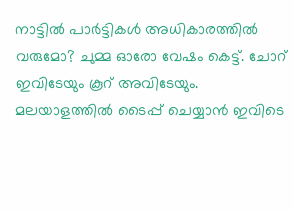നാട്ടിൽ പാർട്ടികൾ അധികാരത്തിൽ വരുമോ? ചുമ്മ ഓരോ വേഷം കെട്ട്. ചോറ് ഇവിടേയും കൂറ് അവിടേയും.
മലയാളത്തില്‍ ടൈപ്പ് ചെയ്യാന്‍ ഇവിടെ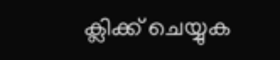ക്ലിക്ക് ചെയ്യുക